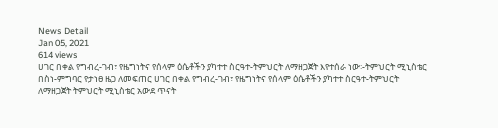News Detail
Jan 05, 2021
614 views
ሀገር በቀል የግብረ-ገብ፣ የዜግነትና የሰላም ዕሴቶችን ያካተተ ስርዓተ-ትምህርት ለማዘጋጀት እየተሰራ ነው፡-ትምህርት ሚኒስቴር
በስነ-ምግባር የታነፀ ዜጋ ለመፍጠር ሀገር በቀል የግብረ-ገብ፣ የዜግነትና የሰላም ዕሴቶችን ያካተተ ስርዓተ-ትምህርት ለማዘጋጀት ትምህርት ሚኒስቴር አውደ ጥናት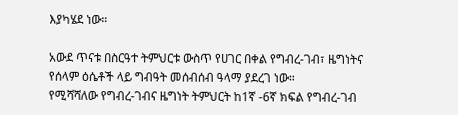እያካሄደ ነው።

አውደ ጥናቱ በስርዓተ ትምህርቱ ውስጥ የሀገር በቀል የግብረ-ገብ፣ ዜግነትና የሰላም ዕሴቶች ላይ ግብዓት መሰብሰብ ዓላማ ያደረገ ነው።
የሚሻሻለው የግብረ-ገብና ዜግነት ትምህርት ከ1ኛ -6ኛ ክፍል የግብረ-ገብ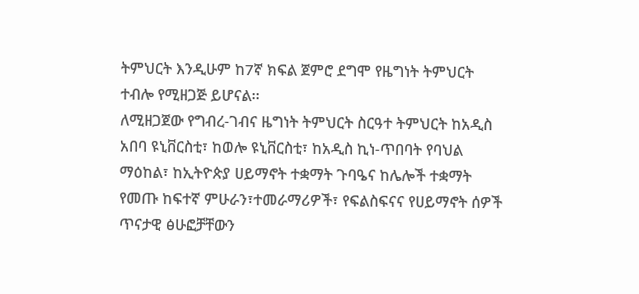ትምህርት እንዲሁም ከ7ኛ ክፍል ጀምሮ ደግሞ የዜግነት ትምህርት ተብሎ የሚዘጋጅ ይሆናል፡፡
ለሚዘጋጀው የግብረ-ገብና ዜግነት ትምህርት ስርዓተ ትምህርት ከአዲስ አበባ ዩኒቨርስቲ፣ ከወሎ ዩኒቨርስቲ፣ ከአዲስ ኪነ-ጥበባት የባህል ማዕከል፣ ከኢትዮጵያ ሀይማኖት ተቋማት ጉባዔና ከሌሎች ተቋማት የመጡ ከፍተኛ ምሁራን፣ተመራማሪዎች፣ የፍልስፍናና የሀይማኖት ሰዎች ጥናታዊ ፅሁፎቻቸውን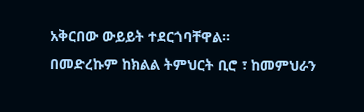አቅርበው ውይይት ተደርጎባቸዋል፡፡
በመድረኩም ከክልል ትምህርት ቢሮ ፣ ከመምህራን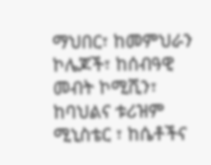ማህበር፣ ከመምህራን ኮሌጆች፣ ከሰብዓዊ መብት ኮሚሺን፣ ከባህልና ቱሪዝም ሚኒስቴር ፣ ከሴቶችና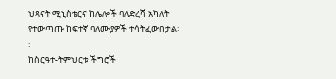ህጻናት ሚኒስቴርና ከሌሎች ባለድረሻ አካለት የተውጣጡ ከፍተኛ ባለሙያዎች ተሳትፈውበታል፡፡
ከስርዓተ-ትምህርቱ ችግሮች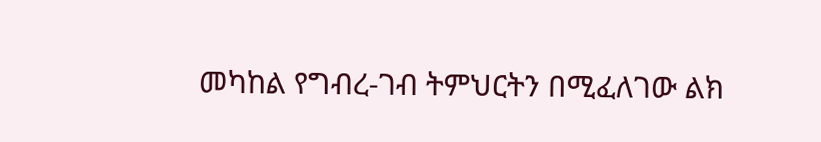መካከል የግብረ-ገብ ትምህርትን በሚፈለገው ልክ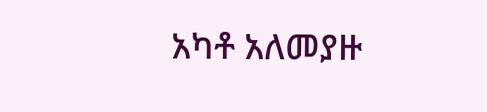አካቶ አለመያዙ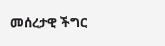መሰረታዊ ችግር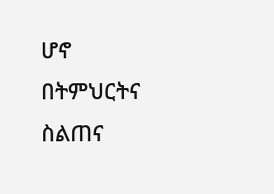ሆኖ በትምህርትና ስልጠና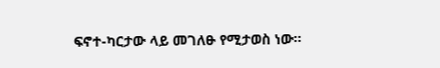ፍኖተ-ካርታው ላይ መገለፁ የሚታወስ ነው፡፡